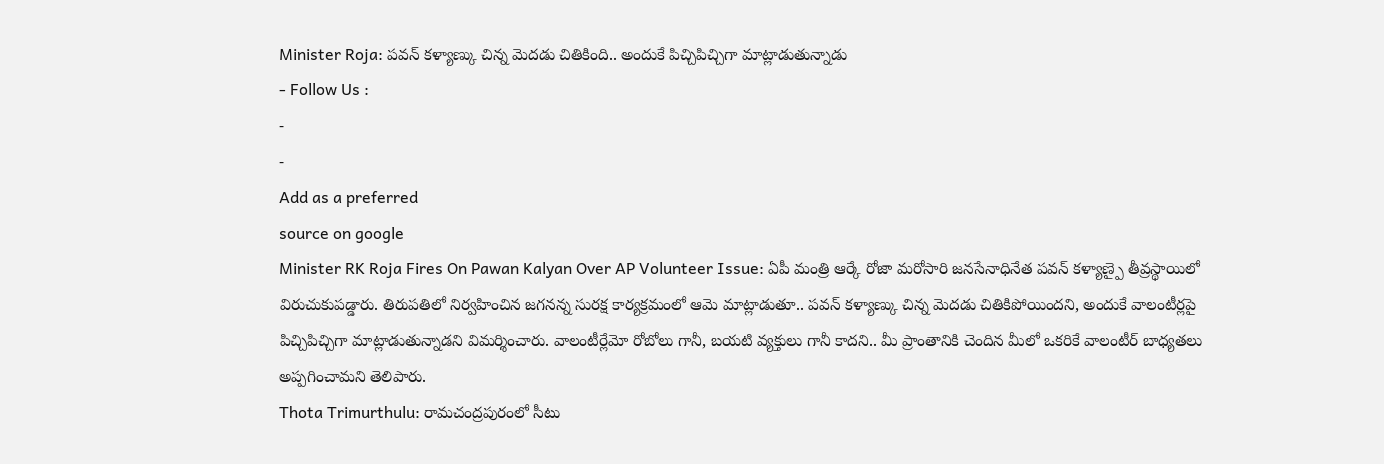Minister Roja: పవన్ కళ్యాణ్కు చిన్న మెదడు చితికింది.. అందుకే పిచ్చిపిచ్చిగా మాట్లాడుతున్నాడు
- Follow Us :
-
-
Add as a preferred
source on google
Minister RK Roja Fires On Pawan Kalyan Over AP Volunteer Issue: ఏపీ మంత్రి ఆర్కే రోజా మరోసారి జనసేనాధినేత పవన్ కళ్యాణ్పై తీవ్రస్థాయిలో విరుచుకుపడ్డారు. తిరుపతిలో నిర్వహించిన జగనన్న సురక్ష కార్యక్రమంలో ఆమె మాట్లాడుతూ.. పవన్ కళ్యాణ్కు చిన్న మెదడు చితికిపోయిందని, అందుకే వాలంటీర్లపై పిచ్చిపిచ్చిగా మాట్లాడుతున్నాడని విమర్శించారు. వాలంటీర్లేమో రోబోలు గానీ, బయటి వ్యక్తులు గానీ కాదని.. మీ ప్రాంతానికి చెందిన మీలో ఒకరికే వాలంటీర్ బాధ్యతలు అప్పగించామని తెలిపారు.
Thota Trimurthulu: రామచంద్రపురంలో సీటు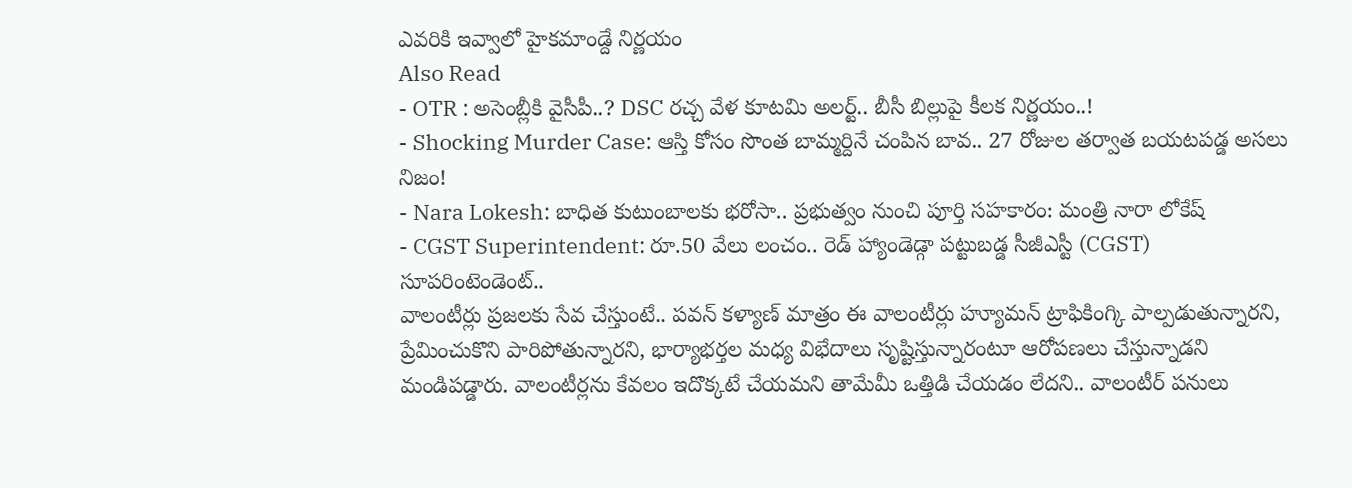ఎవరికి ఇవ్వాలో హైకమాండ్దే నిర్ణయం
Also Read
- OTR : అసెంబ్లీకి వైసీపీ..? DSC రచ్చ వేళ కూటమి అలర్ట్.. బీసీ బిల్లుపై కీలక నిర్ణయం..!
- Shocking Murder Case: ఆస్తి కోసం సొంత బామ్మర్దినే చంపిన బావ.. 27 రోజుల తర్వాత బయటపడ్డ అసలు నిజం!
- Nara Lokesh: బాధిత కుటుంబాలకు భరోసా.. ప్రభుత్వం నుంచి పూర్తి సహకారం: మంత్రి నారా లోకేష్
- CGST Superintendent: రూ.50 వేలు లంచం.. రెడ్ హ్యాండెడ్గా పట్టుబడ్డ సీజీఎస్టీ (CGST) సూపరింటెండెంట్..
వాలంటీర్లు ప్రజలకు సేవ చేస్తుంటే.. పవన్ కళ్యాణ్ మాత్రం ఈ వాలంటీర్లు హ్యూమన్ ట్రాఫికింగ్కి పాల్పడుతున్నారని, ప్రేమించుకొని పారిపోతున్నారని, భార్యాభర్తల మధ్య విభేదాలు సృష్టిస్తున్నారంటూ ఆరోపణలు చేస్తున్నాడని మండిపడ్డారు. వాలంటీర్లను కేవలం ఇదొక్కటే చేయమని తామేమీ ఒత్తిడి చేయడం లేదని.. వాలంటీర్ పనులు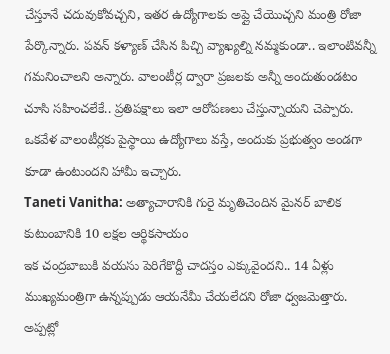చేస్తూనే చదువుకోవచ్చని, ఇతర ఉద్యోగాలకు అప్లై చేయొచ్చని మంత్రి రోజా పేర్కొన్నారు. పవన్ కళ్యాణ్ చేసిన పిచ్చి వ్యాఖ్యల్ని నమ్మకుండా.. ఇలాంటివన్నీ గమనించాలని అన్నారు. వాలంటీర్ల ద్వారా ప్రజలకు అన్నీ అందుతుండటం చూసి సహించలేకే.. ప్రతిపక్షాలు ఇలా ఆరోపణలు చేస్తున్నాయని చెప్పారు. ఒకవేళ వాలంటీర్లకు పైస్థాయి ఉద్యోగాలు వస్తే, అందుకు ప్రభుత్వం అండగా కూడా ఉంటుందని హామీ ఇచ్చారు.
Taneti Vanitha: అత్యాచారానికి గురై మృతిచెందిన మైనర్ బాలిక కుటుంబానికి 10 లక్షల ఆర్థికసాయం
ఇక చంద్రబాబుకి వయసు పెరిగేకొద్దీ చాదస్తం ఎక్కువైందని.. 14 ఏళ్లు ముఖ్యమంత్రిగా ఉన్నప్పుడు ఆయనేమీ చేయలేదని రోజా ధ్వజమెత్తారు. అప్పట్లో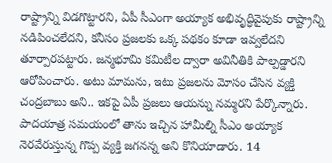రాష్ట్రాన్ని విడగొట్టారని, ఏపీ సీఎంగా అయ్యాక అభివృద్ధివైపుకు రాష్ట్రాన్ని నడిపించలేదని, కనీసం ప్రజలకు ఒక్క పథకం కూడా ఇవ్వలేదని తూర్పారపట్టారు. జన్మభూమి కమిటీల ద్వారా అవినీతికి పాల్పడ్డారని ఆరోపించారు. అటు మామను, ఇటు ప్రజలను మోసం చేసిన వ్యక్తి చంద్రబాబు అని.. ఇకపై ఏపీ ప్రజలు ఆయన్ను నమ్మరని పేర్కొన్నారు. పాదయాత్ర సమయంలో తాను ఇచ్చిన హామీల్ని సీఎం అయ్యాక నెరవేరుస్తున్న గొప్ప వ్యక్తి జగనన్న అని కొనియాడారు. 14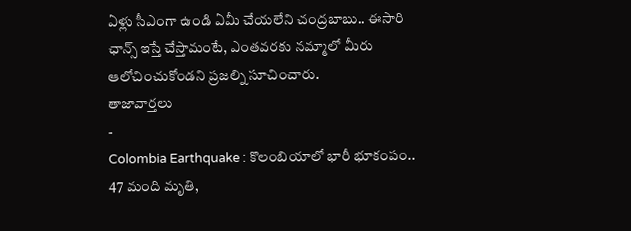ఏళ్లు సీఎంగా ఉండి ఏమీ చేయలేని చంద్రబాబు.. ఈసారి ఛాన్స్ ఇస్తే చేస్తామంటే, ఎంతవరకు నమ్మాలో మీరు ఆలోచించుకోండని ప్రజల్ని సూచించారు.
తాజావార్తలు
-
Colombia Earthquake : కొలంబియాలో భారీ భూకంపం.. 47 మంది మృతి,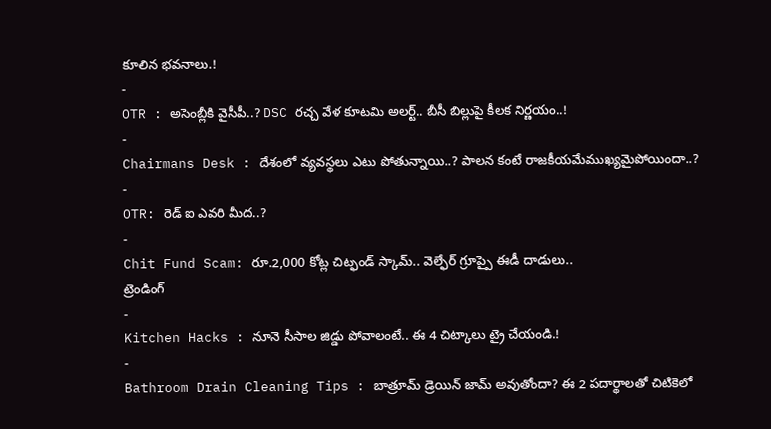కూలిన భవనాలు.!
-
OTR : అసెంబ్లీకి వైసీపీ..? DSC రచ్చ వేళ కూటమి అలర్ట్.. బీసీ బిల్లుపై కీలక నిర్ణయం..!
-
Chairmans Desk : దేశంలో వ్యవస్థలు ఎటు పోతున్నాయి..? పాలన కంటే రాజకీయమేముఖ్యమైపోయిందా..?
-
OTR: రెడ్ ఐ ఎవరి మీద..?
-
Chit Fund Scam: రూ.2,000 కోట్ల చిట్ఫండ్ స్కామ్.. వెల్ఫేర్ గ్రూప్పై ఈడీ దాడులు..
ట్రెండింగ్
-
Kitchen Hacks : నూనె సీసాల జిడ్డు పోవాలంటే.. ఈ 4 చిట్కాలు ట్రై చేయండి.!
-
Bathroom Drain Cleaning Tips : బాత్రూమ్ డ్రెయిన్ జామ్ అవుతోందా? ఈ 2 పదార్థాలతో చిటికెలో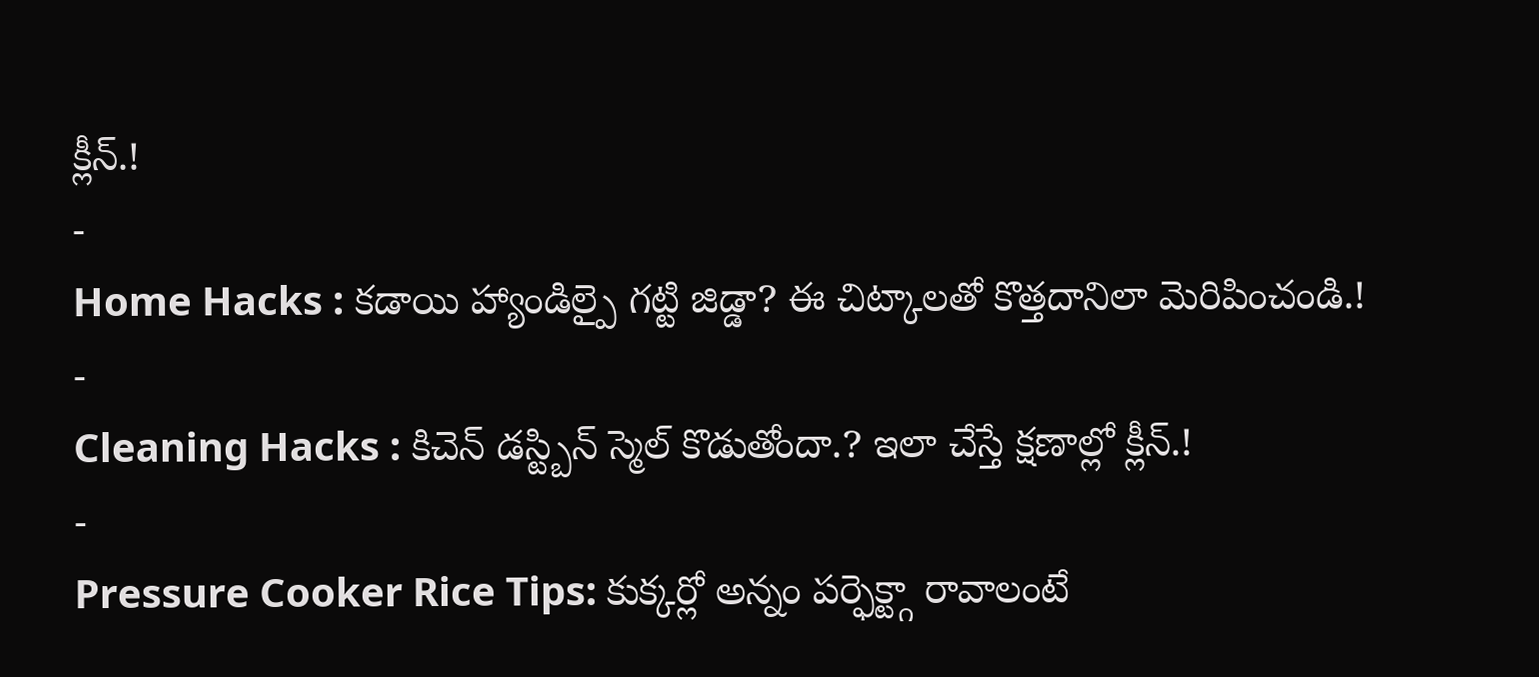క్లీన్.!
-
Home Hacks : కడాయి హ్యాండిల్పై గట్టి జిడ్డా? ఈ చిట్కాలతో కొత్తదానిలా మెరిపించండి.!
-
Cleaning Hacks : కిచెన్ డస్ట్బిన్ స్మెల్ కొడుతోందా.? ఇలా చేస్తే క్షణాల్లో క్లీన్.!
-
Pressure Cooker Rice Tips: కుక్కర్లో అన్నం పర్ఫెక్ట్గా రావాలంటే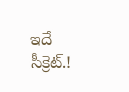ఇదే సీక్రెట్.!